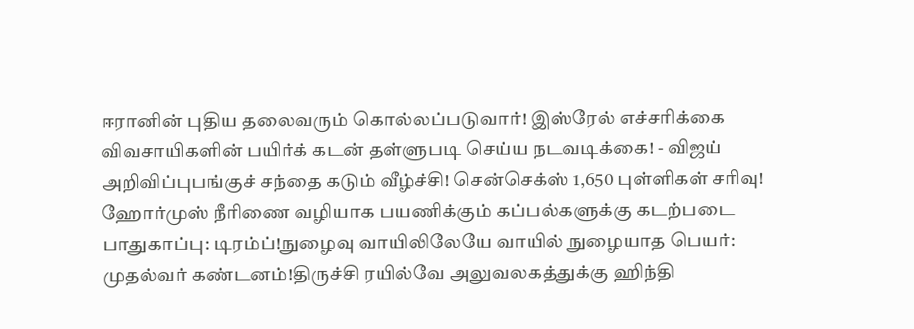ஈரானின் புதிய தலைவரும் கொல்லப்படுவார்! இஸ்ரேல் எச்சரிக்கை விவசாயிகளின் பயிர்க் கடன் தள்ளுபடி செய்ய நடவடிக்கை! - விஜய் அறிவிப்புபங்குச் சந்தை கடும் வீழ்ச்சி! சென்செக்ஸ் 1,650 புள்ளிகள் சரிவு! ஹோர்முஸ் நீரிணை வழியாக பயணிக்கும் கப்பல்களுக்கு கடற்படை பாதுகாப்பு: டிரம்ப்!நுழைவு வாயிலிலேயே வாயில் நுழையாத பெயர்: முதல்வர் கண்டனம்!திருச்சி ரயில்வே அலுவலகத்துக்கு ஹிந்தி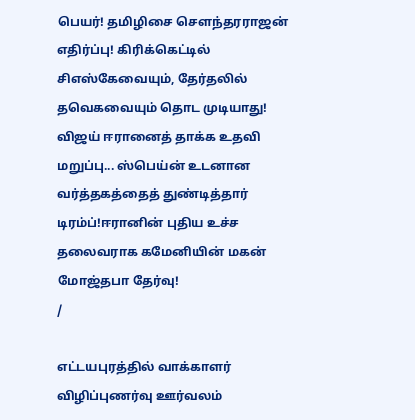பெயர்! தமிழிசை செளந்தரராஜன் எதிர்ப்பு! கிரிக்கெட்டில் சிஎஸ்கேவையும், தேர்தலில் தவெகவையும் தொட முடியாது! விஜய் ஈரானைத் தாக்க உதவி மறுப்பு... ஸ்பெய்ன் உடனான வர்த்தகத்தைத் துண்டித்தார் டிரம்ப்!ஈரானின் புதிய உச்ச தலைவராக கமேனியின் மகன் மோஜ்தபா தேர்வு!
/

எட்டயபுரத்தில் வாக்காளர் விழிப்புணர்வு ஊர்வலம்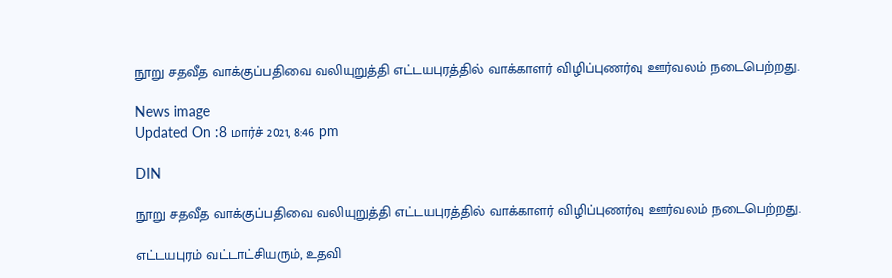நூறு சதவீத வாக்குப்பதிவை வலியுறுத்தி எட்டயபுரத்தில் வாக்காளர் விழிப்புணர்வு ஊர்வலம் நடைபெற்றது.

News image
Updated On :8 மார்ச் 2021, 8:46 pm

DIN

நூறு சதவீத வாக்குப்பதிவை வலியுறுத்தி எட்டயபுரத்தில் வாக்காளர் விழிப்புணர்வு ஊர்வலம் நடைபெற்றது.

எட்டயபுரம் வட்டாட்சியரும், உதவி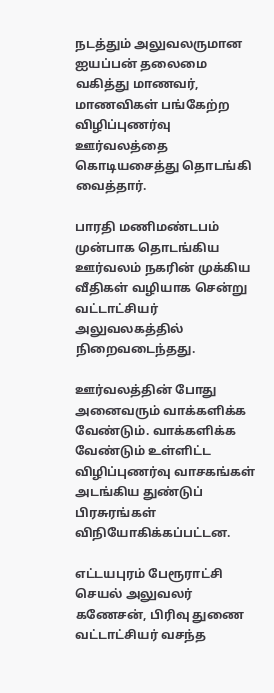நடத்தும் அலுவலருமான ஐயப்பன் தலைமை வகித்து மாணவர், மாணவிகள் பங்கேற்ற விழிப்புணர்வு ஊர்வலத்தை கொடியசைத்து தொடங்கி வைத்தார்.

பாரதி மணிமண்டபம் முன்பாக தொடங்கிய ஊர்வலம் நகரின் முக்கிய வீதிகள் வழியாக சென்று வட்டாட்சியர் அலுவலகத்தில் நிறைவடைந்தது.

ஊர்வலத்தின் போது அனைவரும் வாக்களிக்க வேண்டும். வாக்களிக்க வேண்டும் உள்ளிட்ட விழிப்புணர்வு வாசகங்கள் அடங்கிய துண்டுப் பிரசுரங்கள் விநியோகிக்கப்பட்டன.

எட்டயபுரம் பேரூராட்சி செயல் அலுவலர் கணேசன், பிரிவு துணை வட்டாட்சியர் வசந்த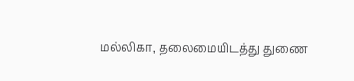மல்லிகா, தலைமையிடத்து துணை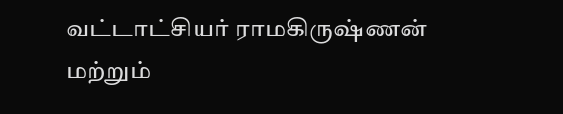வட்டாட்சியர் ராமகிருஷ்ணன் மற்றும்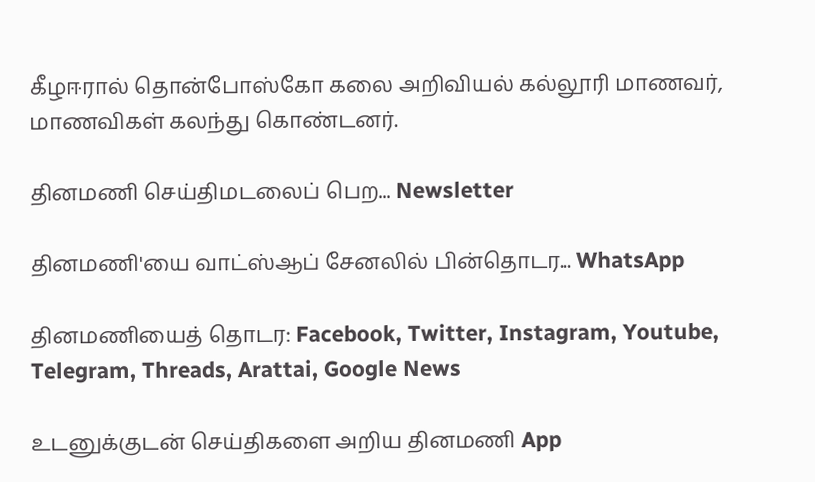கீழஈரால் தொன்போஸ்கோ கலை அறிவியல் கல்லூரி மாணவர், மாணவிகள் கலந்து கொண்டனர்.

தினமணி செய்திமடலைப் பெற... Newsletter

தினமணி'யை வாட்ஸ்ஆப் சேனலில் பின்தொடர... WhatsApp

தினமணியைத் தொடர: Facebook, Twitter, Instagram, Youtube, Telegram, Threads, Arattai, Google News

உடனுக்குடன் செய்திகளை அறிய தினமணி App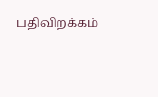பதிவிறக்கம்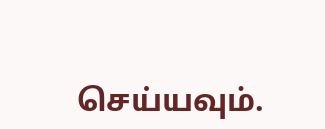செய்யவும்.